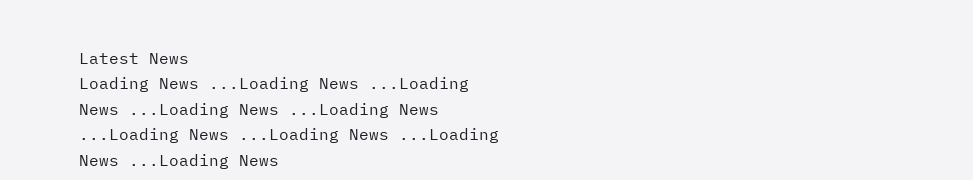Latest News
Loading News ...Loading News ...Loading News ...Loading News ...Loading News ...Loading News ...Loading News ...Loading News ...Loading News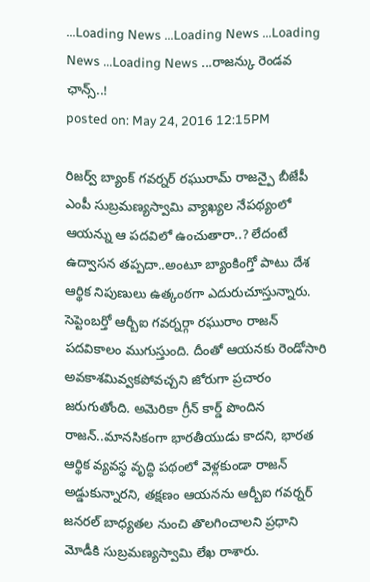...Loading News ...Loading News ...Loading News ...Loading News ...రాజన్కు రెండవ ఛాన్స్..!
posted on: May 24, 2016 12:15PM

రిజర్వ్ బ్యాంక్ గవర్నర్ రఘురామ్ రాజన్పై బీజేపీ ఎంపీ సుబ్రమణ్యస్వామి వ్యాఖ్యల నేపథ్యంలో ఆయన్ను ఆ పదవిలో ఉంచుతారా..? లేదంటే ఉద్వాసన తప్పదా..అంటూ బ్యాంకింగ్తో పాటు దేశ ఆర్థిక నిపుణులు ఉత్కంఠగా ఎదురుచూస్తున్నారు. సెప్టెంబర్తో ఆర్బీఐ గవర్నర్గా రఘురాం రాజన్ పదవికాలం ముగుస్తుంది. దీంతో ఆయనకు రెండోసారి అవకాశమివ్వకపోవచ్చని జోరుగా ప్రచారం జరుగుతోంది. అమెరికా గ్రీన్ కార్డ్ పొందిన రాజన్..మానసికంగా భారతీయుడు కాదని, భారత ఆర్థిక వ్యవస్థ వృద్ధి పథంలో వెళ్లకుండా రాజన్ అడ్డుకున్నారని, తక్షణం ఆయనను ఆర్బీఐ గవర్నర్ జనరల్ బాధ్యతల నుంచి తొలగించాలని ప్రధాని మోడీకి సుబ్రమణ్యస్వామి లేఖ రాశారు.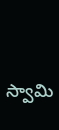స్వామి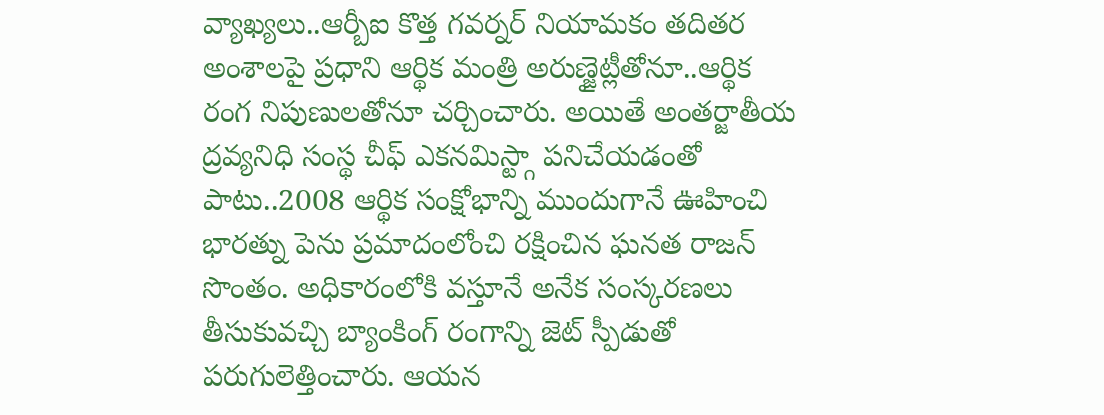వ్యాఖ్యలు..ఆర్బీఐ కొత్త గవర్నర్ నియామకం తదితర అంశాలపై ప్రధాని ఆర్థిక మంత్రి అరుణ్జైట్లీతోనూ..ఆర్థిక రంగ నిపుణులతోనూ చర్చించారు. అయితే అంతర్జాతీయ ద్రవ్యనిధి సంస్థ చీఫ్ ఎకనమిస్ట్గా పనిచేయడంతో పాటు..2008 ఆర్థిక సంక్షోభాన్ని ముందుగానే ఊహించి భారత్ను పెను ప్రమాదంలోంచి రక్షించిన ఘనత రాజన్ సొంతం. అధికారంలోకి వస్తూనే అనేక సంస్కరణలు తీసుకువచ్చి బ్యాంకింగ్ రంగాన్ని జెట్ స్పీడుతో పరుగులెత్తించారు. ఆయన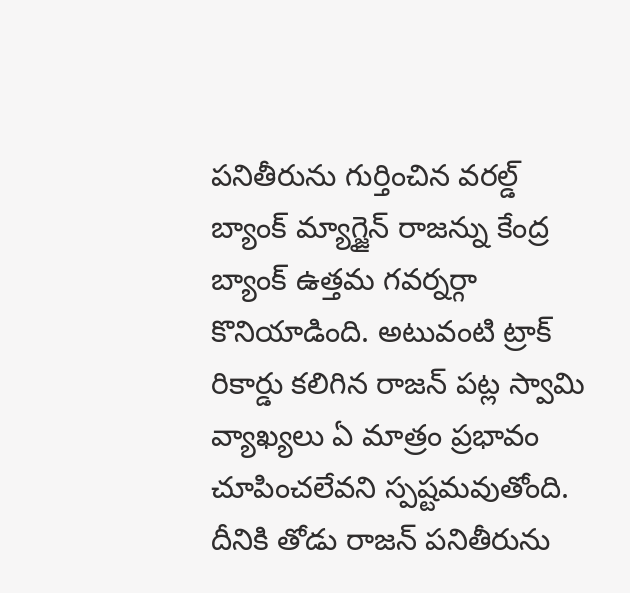పనితీరును గుర్తించిన వరల్డ్ బ్యాంక్ మ్యాగ్జైన్ రాజన్ను కేంద్ర బ్యాంక్ ఉత్తమ గవర్నర్గా కొనియాడింది. అటువంటి ట్రాక్ రికార్డు కలిగిన రాజన్ పట్ల స్వామి వ్యాఖ్యలు ఏ మాత్రం ప్రభావం చూపించలేవని స్పష్టమవుతోంది. దీనికి తోడు రాజన్ పనితీరును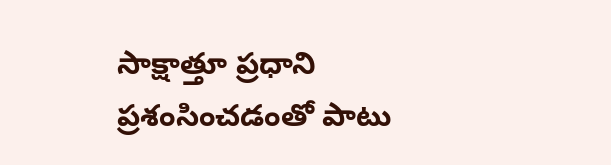సాక్షాత్తూ ప్రధాని ప్రశంసించడంతో పాటు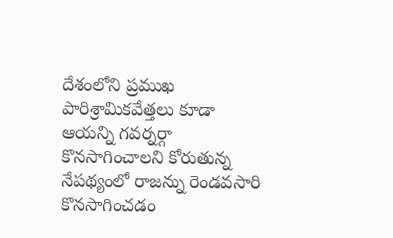దేశంలోని ప్రముఖ పారిశ్రామికవేత్తలు కూడా ఆయన్ని గవర్నర్గా కొనసాగించాలని కోరుతున్న నేపథ్యంలో రాజన్ను రెండవసారి కొనసాగించడం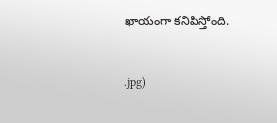ఖాయంగా కనిపిస్తోంది.


.jpg)